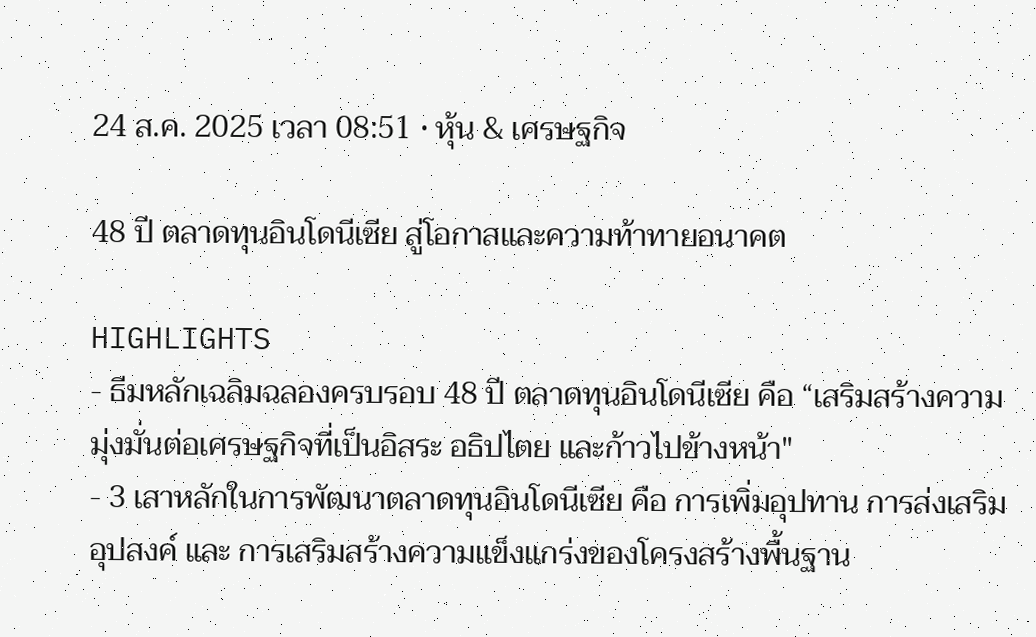24 ส.ค. 2025 เวลา 08:51 • หุ้น & เศรษฐกิจ

48 ปี ตลาดทุนอินโดนีเซีย สู่โอกาสและความท้าทายอนาคต

HIGHLIGHTS
- ธีมหลักเฉลิมฉลองครบรอบ 48 ปี ตลาดทุนอินโดนีเซีย คือ “เสริมสร้างความมุ่งมั่นต่อเศรษฐกิจที่เป็นอิสระ อธิปไตย และก้าวไปข้างหน้า"
- 3 เสาหลักในการพัฒนาตลาดทุนอินโดนีเซีย คือ การเพิ่มอุปทาน การส่งเสริมอุปสงค์ และ การเสริมสร้างความแข็งแกร่งของโครงสร้างพื้นฐาน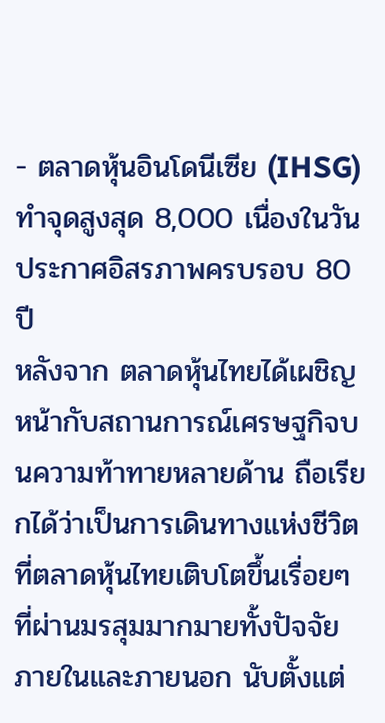- ตลาดหุ้นอินโดนีเซีย (IHSG) ทำจุดสูงสุด 8,000 เนื่องในวันประกาศอิสรภาพครบรอบ 80 ปี
หลังจาก ตลาดหุ้นไทยได้เผชิญหน้ากับสถานการณ์เศรษฐกิจบนความท้าทายหลายด้าน ถือเรียกได้ว่าเป็นการเดินทางแห่งชีวิตที่ตลาดหุ้นไทยเติบโตขึ้นเรื่อยๆ ที่ผ่านมรสุมมากมายทั้งปัจจัยภายในและภายนอก นับตั้งแต่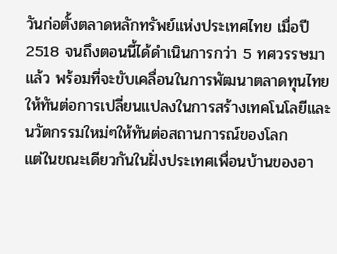วันก่อตั้งตลาดหลักทรัพย์แห่งประเทศไทย เมื่อปี 2518 จนถึงตอนนี้ได้ดำเนินการกว่า 5 ทศวรรษมาแล้ว พร้อมที่จะขับเคลื่อนในการพัฒนาตลาดทุนไทยให้ทันต่อการเปลี่ยนแปลงในการสร้างเทคโนโลยีและนวัตกรรมใหม่ๆให้ทันต่อสถานการณ์ของโลก
แต่ในขณะเดียวกันในฝั่งประเทศเพื่อนบ้านของอา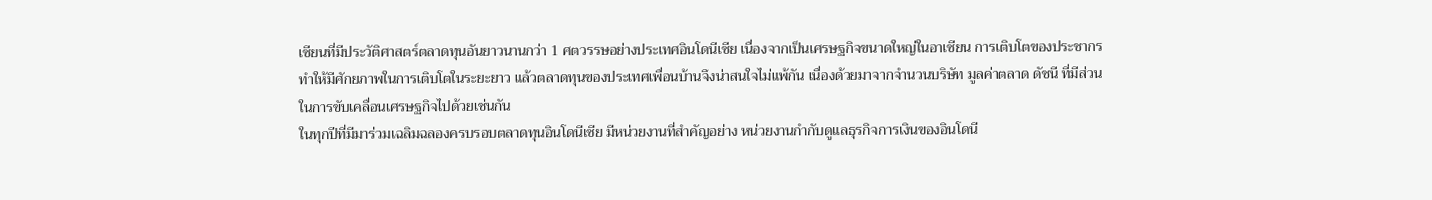เซียนที่มีประวัติศาสตร์ตลาดทุนอันยาวนานกว่า 1 ศตวรรษอย่างประเทศอินโดนีเซีย เนื่องจากเป็นเศรษฐกิจขนาดใหญ่ในอาเซียน การเติบโตของประชากร ทำให้มีศักยภาพในการเติบโตในระยะยาว แล้วตลาดทุนของประเทศเพื่อนบ้านจึงน่าสนใจไม่แพ้กัน เนื่องด้วยมาจากจำนวนบริษัท มูลค่าตลาด ดัชนี ที่มีส่วนในการขับเคลื่อนเศรษฐกิจไปด้วยเช่นกัน
ในทุกปีที่มีมาร่วมเฉลิมฉลองครบรอบตลาดทุนอินโดนีเซีย มีหน่วยงานที่สำคัญอย่าง หน่วยงานกำกับดูแลธุรกิจการเงินของอินโดนี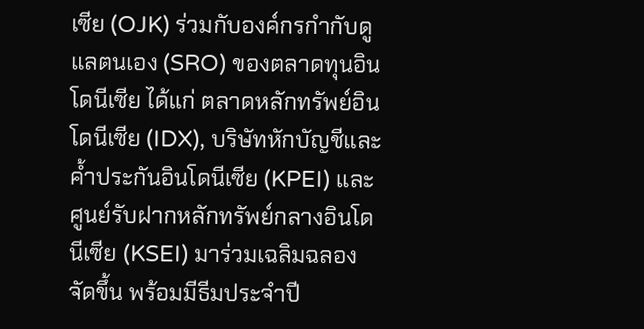เซีย (OJK) ร่วมกับองค์กรกำกับดูแลตนเอง (SRO) ของตลาดทุนอินโดนีเซีย ได้แก่ ตลาดหลักทรัพย์อินโดนีเซีย (IDX), บริษัทหักบัญชีและค้ำประกันอินโดนีเซีย (KPEI) และศูนย์รับฝากหลักทรัพย์กลางอินโดนีเซีย (KSEI) มาร่วมเฉลิมฉลองจัดขึ้น พร้อมมีธีมประจำปี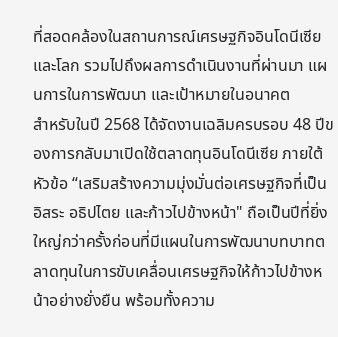ที่สอดคล้องในสถานการณ์เศรษฐกิจอินโดนีเซียและโลก รวมไปถึงผลการดำเนินงานที่ผ่านมา แผนการในการพัฒนา และเป้าหมายในอนาคต
สำหรับในปี 2568 ได้จัดงานเฉลิมครบรอบ 48 ปีของการกลับมาเปิดใช้ตลาดทุนอินโดนีเซีย ภายใต้หัวข้อ “เสริมสร้างความมุ่งมั่นต่อเศรษฐกิจที่เป็นอิสระ อธิปไตย และก้าวไปข้างหน้า" ถือเป็นปีที่ยิ่งใหญ่กว่าครั้งก่อนที่มีแผนในการพัฒนาบทบาทตลาดทุนในการขับเคลื่อนเศรษฐกิจให้ก้าวไปข้างหน้าอย่างยั่งยืน พร้อมทั้งความ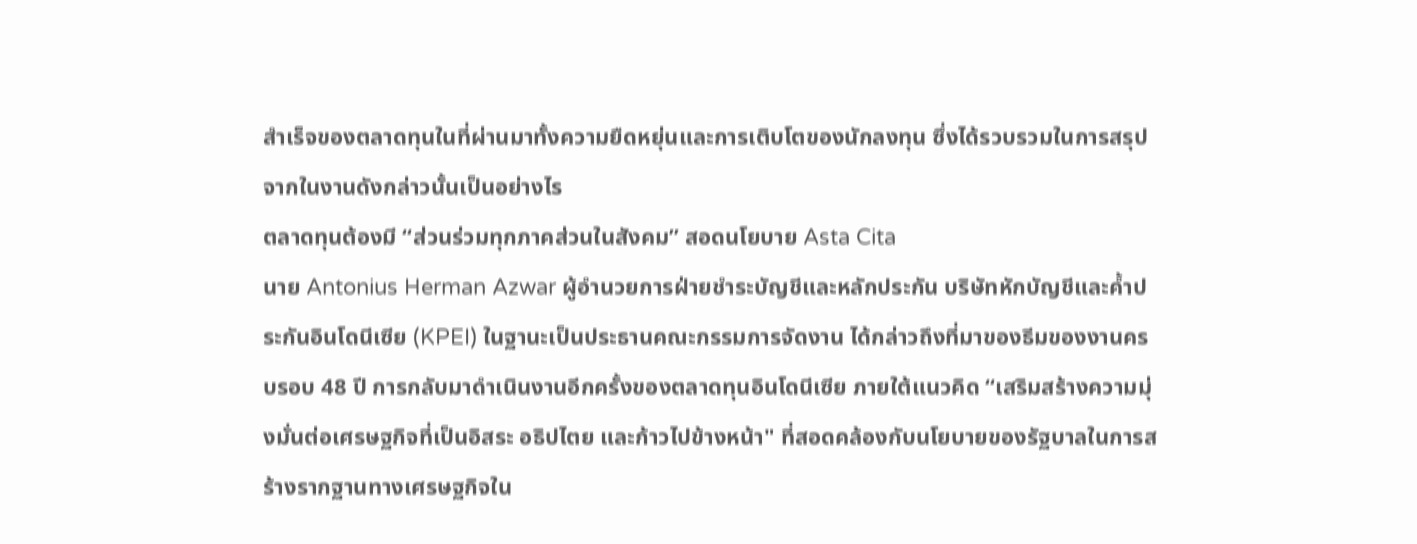สำเร็จของตลาดทุนในที่ผ่านมาทั้งความยืดหยุ่นและการเติบโตของนักลงทุน ซึ่งได้รวบรวมในการสรุปจากในงานดังกล่าวนั้นเป็นอย่างไร
ตลาดทุนต้องมี “ส่วนร่วมทุกภาคส่วนในสังคม” สอดนโยบาย Asta Cita
นาย Antonius Herman Azwar ผู้อำนวยการฝ่ายชำระบัญชีและหลักประกัน บริษัทหักบัญชีและค้ำประกันอินโดนีเซีย (KPEI) ในฐานะเป็นประธานคณะกรรมการจัดงาน ได้กล่าวถึงที่มาของธีมของงานครบรอบ 48 ปี การกลับมาดำเนินงานอีกครั้งของตลาดทุนอินโดนีเซีย ภายใต้แนวคิด “เสริมสร้างความมุ่งมั่นต่อเศรษฐกิจที่เป็นอิสระ อธิปไตย และก้าวไปข้างหน้า" ที่สอดคล้องกับนโยบายของรัฐบาลในการสร้างรากฐานทางเศรษฐกิจใน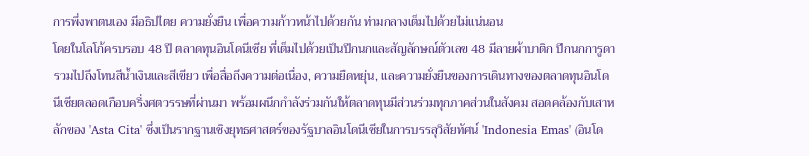การพึ่งพาตนเอง มีอธิปไตย ความยั่งยืน เพื่อความก้าวหน้าไปด้วยกัน ท่ามกลางเต็มไปด้วยไม่แน่นอน
โดยในโลโก้ครบรอบ 48 ปี ตลาดทุนอินโดนีเซีย ที่เต็มไปด้วยเป็นปีกนกและสัญลักษณ์ตัวเลข 48 มีลายผ้าบาติก ปีกนกการูดา รวมไปถึงโทนสีน้ำเงินและสีเขียว เพื่อสื่อถึงความต่อเนื่อง, ความยืดหยุ่น, และความยั่งยืนของการเดินทางของตลาดทุนอินโดนีเซียตลอดเกือบครึ่งศตวรรษที่ผ่านมา พร้อมผนึกกำลังร่วมกันให้ตลาดทุนมีส่วนร่วมทุกภาคส่วนในสังคม สอดคล้องกับเสาหลักของ 'Asta Cita' ซึ่งเป็นรากฐานเชิงยุทธศาสตร์ของรัฐบาลอินโดนีเซียในการบรรลุวิสัยทัศน์ 'Indonesia Emas' (อินโด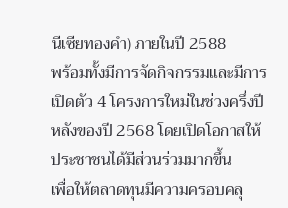นีเซียทองคำ) ภายในปี 2588
พร้อมทั้งมีการจัดกิจกรรมและมีการเปิดตัว 4 โครงการใหม่ในช่วงครึ่งปีหลังของปี 2568 โดยเปิดโอกาสให้ประชาชนได้มีส่วนร่วมมากขึ้น
เพื่อให้ตลาดทุนมีความครอบคลุ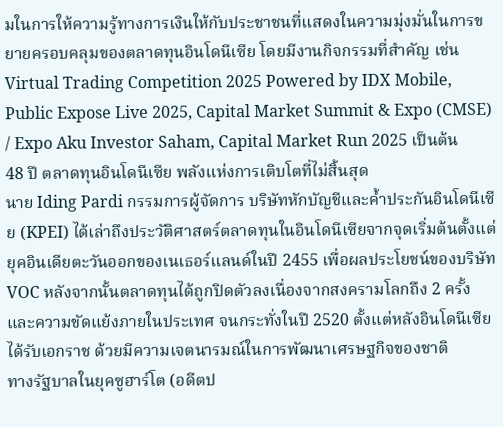มในการให้ความรู้ทางการเงินให้กับประชาชนที่แสดงในความมุ่งมั่นในการขยายครอบคลุมของตลาดทุนอินโดนีเซีย โดยมีงานกิจกรรมที่สำคัญ เช่น Virtual Trading Competition 2025 Powered by IDX Mobile, Public Expose Live 2025, Capital Market Summit & Expo (CMSE) / Expo Aku Investor Saham, Capital Market Run 2025 เป็นต้น
48 ปี ตลาดทุนอินโดนีเซีย พลังแห่งการเติบโตที่ไม่สิ้นสุด
นาย Iding Pardi กรรมการผู้จัดการ บริษัทหักบัญชีและค้ำประกันอินโดนีเซีย (KPEI) ได้เล่าถึงประวัติศาสตร์ตลาดทุนในอินโดนีเซียจากจุดเริ่มต้นตั้งแต่ยุคอินเดียตะวันออกของเนเธอร์แลนด์ในปี 2455 เพื่อผลประโยชน์ของบริษัท VOC หลังจากนั้นตลาดทุนได้ถูกปิดตัวลงเนื่องจากสงครามโลกถึง 2 ครั้ง และความขัดแย้งภายในประเทศ จนกระทั่งในปี 2520 ตั้งแต่หลังอินโดนีเซียได้รับเอกราช ด้วยมีความเจตนารมณ์ในการพัฒนาเศรษฐกิจของชาติ
ทางรัฐบาลในยุคซูฮาร์โต (อดีตป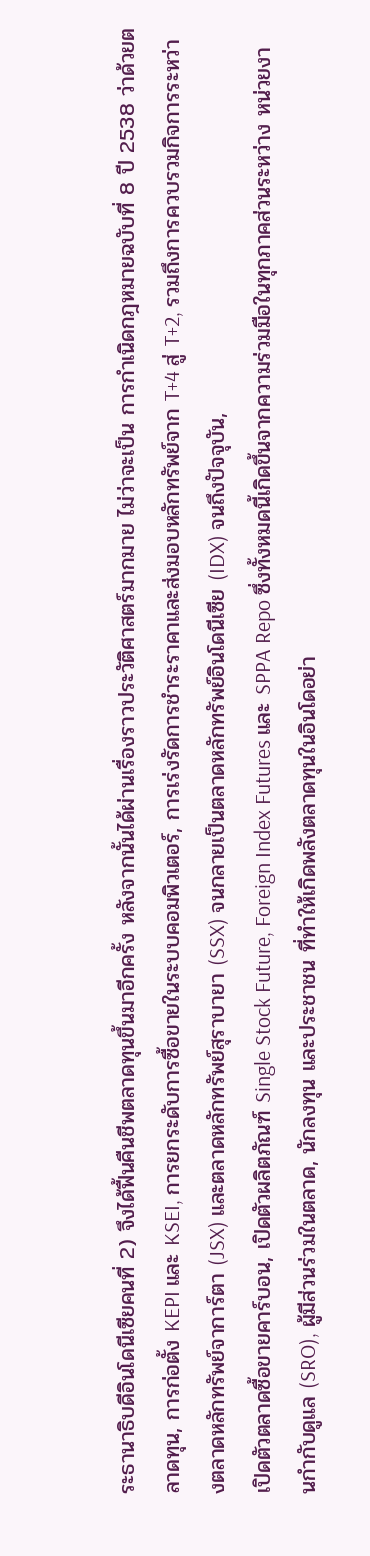ระธานาธิบดีอินโดนีเซียคนที่ 2) จึงได้ฟื้นคืนชีพตลาดทุนขึ้นมาอีกครั้ง หลังจากนั้นได้ผ่านเรื่องราวประวัติศาสตร์มากมาย ไม่ว่าจะเป็น การกำเนิดกฎหมายฉบับที่ 8 ปี 2538 ว่าด้วยตลาดทุน, การก่อตั้ง KEPI และ KSEI, การยกระดับการซื้อขายในระบบคอมพิวเตอร์, การเร่งรัดการชำระราคาและส่งมอบหลักทรัพย์จาก T+4 สู่ T+2, รวมถึงการควบรวมกิจการระหว่างตลาดหลักทรัพย์จาการ์ตา (JSX) และตลาดหลักทรัพย์สุราบายา (SSX) จนกลายเป็นตลาดหลักทรัพย์อินโดนีเซีย (IDX) จนถึงปัจจุบัน,
เปิดตัวตลาดซื้อขายคาร์บอน, เปิดตัวผลิตภัณฑ์ Single Stock Future, Foreign Index Futures และ SPPA Repo ซึ่งทั้งหมดนี้เกิดขึ้นจากความร่วมมือในทุกภาคส่วนระหว่าง หน่วยงานกำกับดูแล (SRO), ผู้มีส่วนร่วมในตลาด, นักลงทุน และประชาชน ที่ทำให้เกิดพลังตลาดทุนในอินโดอย่า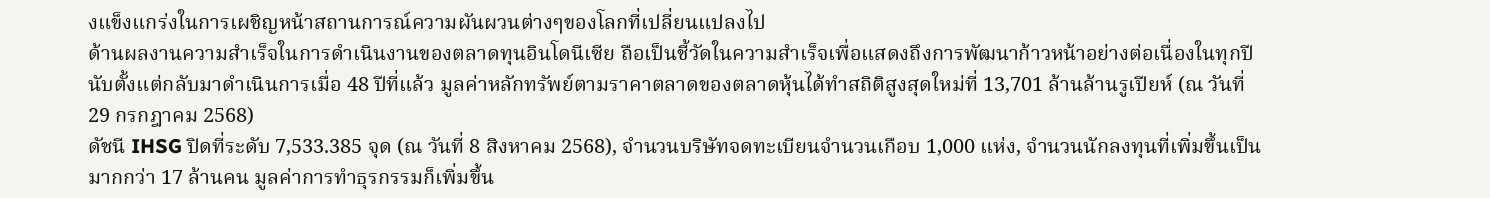งแข็งแกร่งในการเผชิญหน้าสถานการณ์ความผันผวนต่างๆของโลกที่เปลี่ยนแปลงไป
ด้านผลงานความสำเร็จในการดำเนินงานของตลาดทุนอินโดนีเซีย ถือเป็นชี้วัดในความสำเร็จเพื่อแสดงถึงการพัฒนาก้าวหน้าอย่างต่อเนื่องในทุกปีนับตั้งแต่กลับมาดำเนินการเมื่อ 48 ปีที่แล้ว มูลค่าหลักทรัพย์ตามราคาตลาดของตลาดหุ้นได้ทำสถิติสูงสุดใหม่ที่ 13,701 ล้านล้านรูเปียห์ (ณ วันที่ 29 กรกฎาคม 2568)
ดัชนี IHSG ปิดที่ระดับ 7,533.385 จุด (ณ วันที่ 8 สิงหาคม 2568), จำนวนบริษัทจดทะเบียนจำนวนเกือบ 1,000 แห่ง, จำนวนนักลงทุนที่เพิ่มขึ้นเป็นมากกว่า 17 ล้านคน มูลค่าการทำธุรกรรมก็เพิ่มขึ้น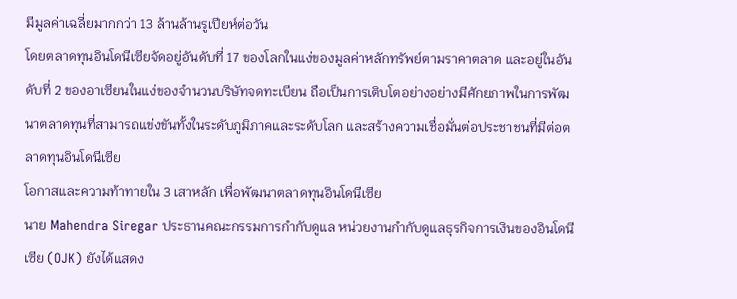มีมูลค่าเฉลี่ยมากกว่า 13 ล้านล้านรูเปียห์ต่อวัน
โดยตลาดทุนอินโดนีเซียจัดอยู่อันดับที่ 17 ของโลกในแง่ของมูลค่าหลักทรัพย์ตามราคาตลาด และอยู่ในอันดับที่ 2 ของอาเซียนในแง่ของจำนวนบริษัทจดทะเบียน ถือเป็นการเติบโตอย่างอย่างมีศักยภาพในการพัฒนาตลาดทุนที่สามารถแข่งขันทั้งในระดับภูมิภาคและระดับโลก และสร้างความเชื่อมั่นต่อประชาชนที่มีต่อตลาดทุนอินโดนีเซีย
โอกาสและความท้าทายใน 3 เสาหลัก เพื่อพัฒนาตลาดทุนอินโดนีเซีย
นาย Mahendra Siregar ประธานคณะกรรมการกำกับดูแล หน่วยงานกำกับดูแลธุรกิจการเงินของอินโดนีเซีย (OJK) ยังได้แสดง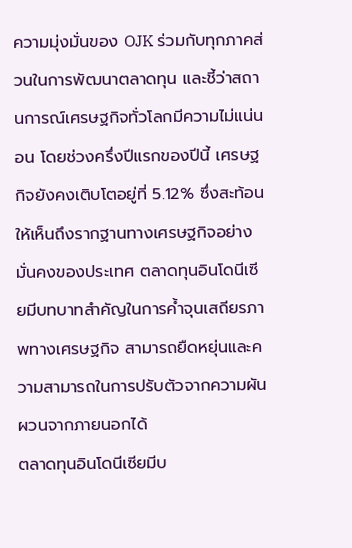ความมุ่งมั่นของ OJK ร่วมกับทุกภาคส่วนในการพัฒนาตลาดทุน และชี้ว่าสถานการณ์เศรษฐกิจทั่วโลกมีความไม่แน่นอน โดยช่วงครึ่งปีแรกของปีนี้ เศรษฐกิจยังคงเติบโตอยู่ที่ 5.12% ซึ่งสะท้อนให้เห็นถึงรากฐานทางเศรษฐกิจอย่างมั่นคงของประเทศ ตลาดทุนอินโดนีเซียมีบทบาทสำคัญในการค้ำจุนเสถียรภาพทางเศรษฐกิจ สามารถยืดหยุ่นและความสามารถในการปรับตัวจากความผันผวนจากภายนอกได้
ตลาดทุนอินโดนีเซียมีบ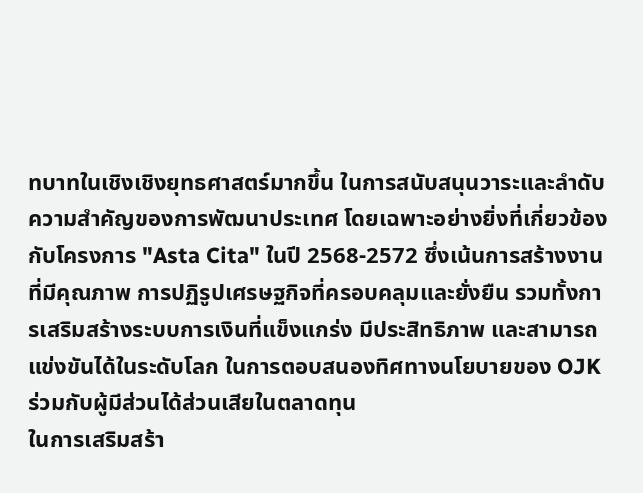ทบาทในเชิงเชิงยุทธศาสตร์มากขึ้น ในการสนับสนุนวาระและลำดับความสำคัญของการพัฒนาประเทศ โดยเฉพาะอย่างยิ่งที่เกี่ยวข้องกับโครงการ "Asta Cita" ในปี 2568-2572 ซึ่งเน้นการสร้างงานที่มีคุณภาพ การปฏิรูปเศรษฐกิจที่ครอบคลุมและยั่งยืน รวมทั้งการเสริมสร้างระบบการเงินที่แข็งแกร่ง มีประสิทธิภาพ และสามารถแข่งขันได้ในระดับโลก ในการตอบสนองทิศทางนโยบายของ OJK ร่วมกับผู้มีส่วนได้ส่วนเสียในตลาดทุน
ในการเสริมสร้า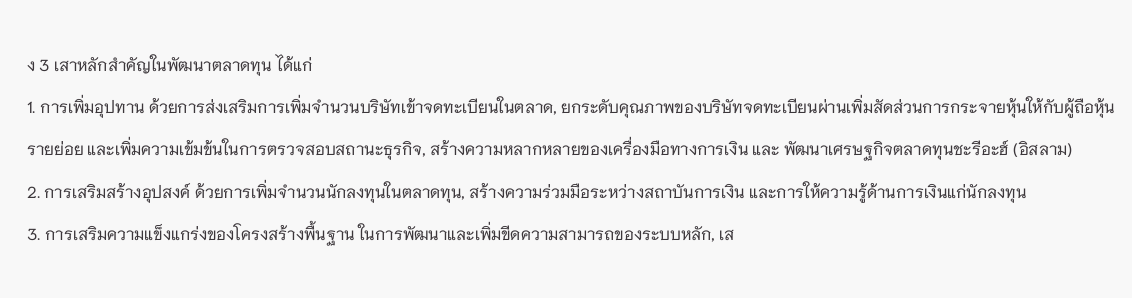ง 3 เสาหลักสำคัญในพัฒนาตลาดทุน ได้แก่
1. การเพิ่มอุปทาน ด้วยการส่งเสริมการเพิ่มจำนวนบริษัทเข้าจดทะเบียนในตลาด, ยกระดับคุณภาพของบริษัทจดทะเบียนผ่านเพิ่มสัดส่วนการกระจายหุ้นให้กับผู้ถือหุ้นรายย่อย และเพิ่มความเข้มข้นในการตรวจสอบสถานะธุรกิจ, สร้างความหลากหลายของเครื่องมือทางการเงิน และ พัฒนาเศรษฐกิจตลาดทุนชะรีอะฮ์ (อิสลาม)
2. การเสริมสร้างอุปสงค์ ด้วยการเพิ่มจำนวนนักลงทุนในตลาดทุน, สร้างความร่วมมือระหว่างสถาบันการเงิน และการให้ความรู้ด้านการเงินแก่นักลงทุน
3. การเสริมความแข็งแกร่งของโครงสร้างพื้นฐาน ในการพัฒนาและเพิ่มขีดความสามารถของระบบหลัก, เส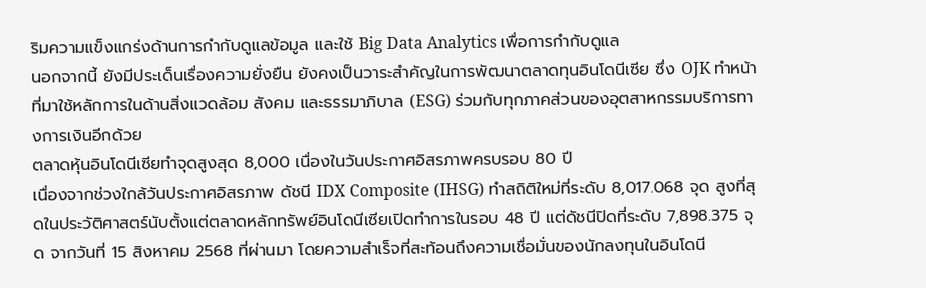ริมความแข็งแกร่งด้านการกำกับดูแลข้อมูล และใช้ Big Data Analytics เพื่อการกำกับดูแล
นอกจากนี้ ยังมีประเด็นเรื่องความยั่งยืน ยังคงเป็นวาระสำคัญในการพัฒนาตลาดทุนอินโดนีเซีย ซึ่ง OJK ทำหน้าที่มาใช้หลักการในด้านสิ่งแวดล้อม สังคม และธรรมาภิบาล (ESG) ร่วมกับทุกภาคส่วนของอุตสาหกรรมบริการทางการเงินอีกด้วย
ตลาดหุ้นอินโดนีเซียทำจุดสูงสุด 8,000 เนื่องในวันประกาศอิสรภาพครบรอบ 80 ปี
เนื่องจากช่วงใกล้วันประกาศอิสรภาพ ดัชนี IDX Composite (IHSG) ทำสถิติใหม่ที่ระดับ 8,017.068 จุด สูงที่สุดในประวัติศาสตร์นับตั้งแต่ตลาดหลักทรัพย์อินโดนีเซียเปิดทำการในรอบ 48 ปี แต่ดัชนีปิดที่ระดับ 7,898.375 จุด จากวันที่ 15 สิงหาคม 2568 ที่ผ่านมา โดยความสำเร็จที่สะท้อนถึงความเชื่อมั่นของนักลงทุนในอินโดนี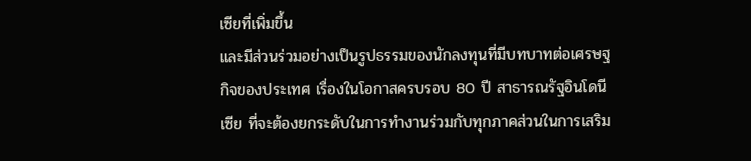เซียที่เพิ่มขึ้น
และมีส่วนร่วมอย่างเป็นรูปธรรมของนักลงทุนที่มีบทบาทต่อเศรษฐกิจของประเทศ เรื่องในโอกาสครบรอบ 80 ปี สาธารณรัฐอินโดนีเซีย ที่จะต้องยกระดับในการทำงานร่วมกับทุกภาคส่วนในการเสริม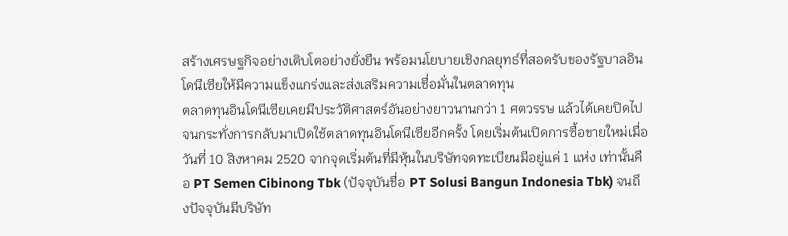สร้างเศรษฐกิจอย่างเติบโตอย่างยั่งยืน พร้อมนโยบายเชิงกลยุทธ์ที่สอดรับของรัฐบาลอินโดนีเซียให้มีความแข็งแกร่งและส่งเสริมความเชื่อมั่นในตลาดทุน
ตลาดทุนอินโดนีเซียเคยมีประวัติศาสตร์อันอย่างยาวนานกว่า 1 ศตวรรษ แล้วได้เคยปิดไป จนกระทั่งการกลับมาเปิดใช้ตลาดทุนอินโดนีเซียอีกครั้ง โดยเริ่มต้นเปิดการซื้อขายใหม่เมื่อวันที่ 10 สิงหาคม 2520 จากจุดเริ่มต้นที่มีหุ้นในบริษัทจดทะเบียนมีอยู่แค่ 1 แห่ง เท่านั้นคือ PT Semen Cibinong Tbk (ปัจจุบันชื่อ PT Solusi Bangun Indonesia Tbk) จนถึงปัจจุบันมีบริษัท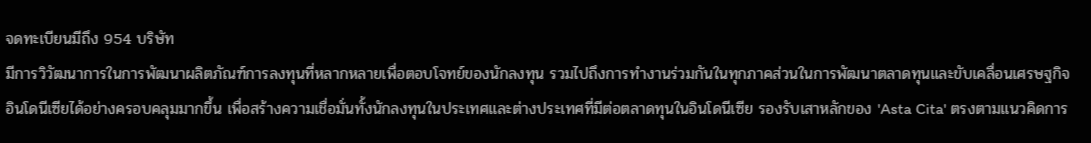จดทะเบียนมีถึง 954 บริษัท
มีการวิวัฒนาการในการพัฒนาผลิตภัณฑ์การลงทุนที่หลากหลายเพื่อตอบโจทย์ของนักลงทุน รวมไปถึงการทำงานร่วมกันในทุกภาคส่วนในการพัฒนาตลาดทุนและขับเคลื่อนเศรษฐกิจอินโดนีเซียได้อย่างครอบคลุมมากขึ้น เพื่อสร้างความเชื่อมั่นทั้งนักลงทุนในประเทศและต่างประเทศที่มีต่อตลาดทุนในอินโดนีเซีย รองรับเสาหลักของ 'Asta Cita' ตรงตามแนวคิดการ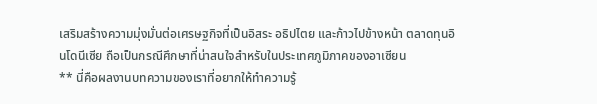เสริมสร้างความมุ่งมั่นต่อเศรษฐกิจที่เป็นอิสระ อธิปไตย และก้าวไปข้างหน้า ตลาดทุนอินโดนีเซีย ถือเป็นกรณีศึกษาที่น่าสนใจสำหรับในประเทศภูมิภาคของอาเซียน
** นี่คือผลงานบทความของเราที่อยากให้ทำความรู้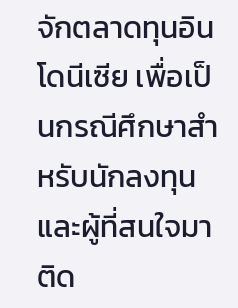จักตลาดทุนอินโดนีเซีย เพื่อเป็นกรณีศึกษาสำหรับนักลงทุน และผู้ที่สนใจมาติด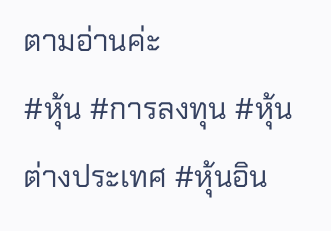ตามอ่านค่ะ
#หุ้น #การลงทุน #หุ้นต่างประเทศ #หุ้นอิน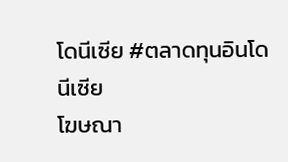โดนีเซีย #ตลาดทุนอินโดนีเซีย
โฆษณา